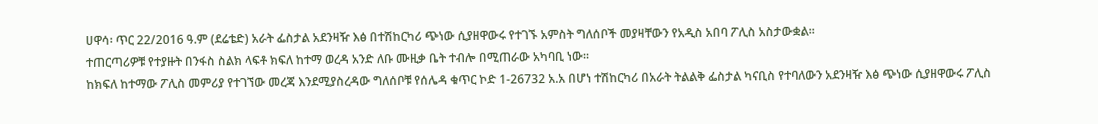ሀዋሳ፡ ጥር 22/2016 ዓ.ም (ደሬቴድ) አራት ፌስታል አደንዛዥ እፅ በተሽከርካሪ ጭነው ሲያዘዋውሩ የተገኙ አምስት ግለሰቦች መያዛቸውን የአዲስ አበባ ፖሊስ አስታውቋል።
ተጠርጣሪዎቹ የተያዙት በንፋስ ስልክ ላፍቶ ክፍለ ከተማ ወረዳ አንድ ለቡ ሙዚቃ ቤት ተብሎ በሚጠራው አካባቢ ነው።
ከክፍለ ከተማው ፖሊስ መምሪያ የተገኘው መረጃ እንደሚያስረዳው ግለሰቦቹ የሰሌዳ ቁጥር ኮድ 1-26732 አ.አ በሆነ ተሽከርካሪ በአራት ትልልቅ ፌስታል ካናቢስ የተባለውን አደንዛዥ እፅ ጭነው ሲያዘዋውሩ ፖሊስ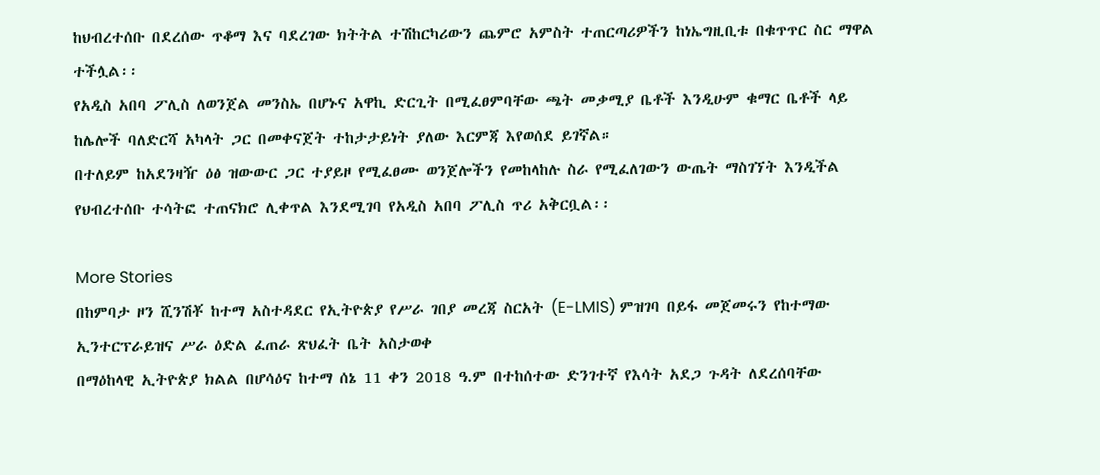ከህብረተሰቡ በደረሰው ጥቆማ እና ባደረገው ክትትል ተሽከርካሪውን ጨምሮ አምስት ተጠርጣሪዎችን ከነኤግዚቢቱ በቁጥጥር ስር ማዋል ተችሏል፡፡
የአዲስ አበባ ፖሊስ ለወንጀል መንስኤ በሆኑና አዋኪ ድርጊት በሚፈፀምባቸው ጫት መቃሚያ ቤቶች እንዲሁም ቁማር ቤቶች ላይ ከሌሎች ባለድርሻ አካላት ጋር በመቀናጀት ተከታታይነት ያለው እርምጃ እየወሰደ ይገኛል።
በተለይም ከአደንዛዥ ዕፅ ዝውውር ጋር ተያይዞ የሚፈፀሙ ወንጀሎችን የመከላከሉ ስራ የሚፈለገውን ውጤት ማስገኘት እንዲችል የህብረተሰቡ ተሳትፎ ተጠናክሮ ሊቀጥል እንደሚገባ የአዲስ አበባ ፖሊስ ጥሪ አቅርቧል፡፡

More Stories
በከምባታ ዞን ሺንሽቾ ከተማ አስተዳደር የኢትዮጵያ የሥራ ገበያ መረጃ ስርአት (E-LMIS) ምዝገባ በይፋ መጀመሩን የከተማው ኢንተርፕራይዝና ሥራ ዕድል ፈጠራ ጽህፈት ቤት አስታወቀ
በማዕከላዊ ኢትዮጵያ ክልል በሆሳዕና ከተማ ሰኔ 11 ቀን 2018 ዓ.ም በተከሰተው ድንገተኛ የእሳት አደጋ ጉዳት ለደረሰባቸው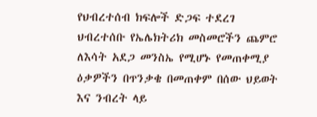የህብረተሰብ ክፍሎች ድጋፍ ተደረገ
ህብረተሰቡ የኤሌክትሪክ መስመሮችን ጨምሮ ለእሳት አደጋ መንስኤ የሚሆኑ የመጠቀሚያ ዕቃዎችን በጥንቃቄ በመጠቀም በሰው ህይወት እና ንብረት ላይ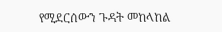የሚደርሰውን ጉዳት መከላከል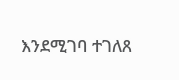እንደሚገባ ተገለጸ